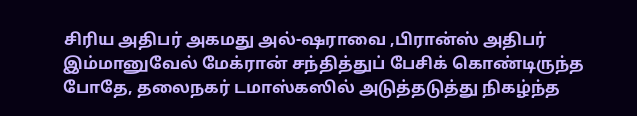சிரிய அதிபர் அகமது அல்-ஷராவை ,பிரான்ஸ் அதிபர் இம்மானுவேல் மேக்ரான் சந்தித்துப் பேசிக் கொண்டிருந்த போதே, தலைநகர் டமாஸ்கஸில் அடுத்தடுத்து நிகழ்ந்த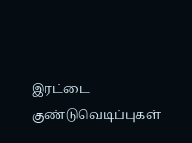இரட்டை குண்டுவெடிப்புகள்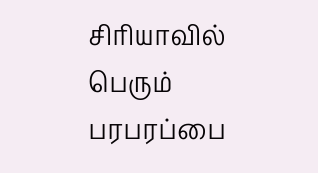சிரியாவில் பெரும் பரபரப்பை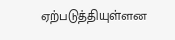ஏற்படுத்தியுள்ளன